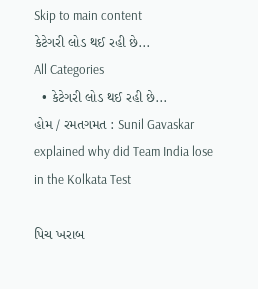Skip to main content
કેટેગરી લોડ થઈ રહી છે...
All Categories
  • કેટેગરી લોડ થઈ રહી છે...
હોમ / રમતગમત : Sunil Gavaskar explained why did Team India lose in the Kolkata Test

પિચ ખરાબ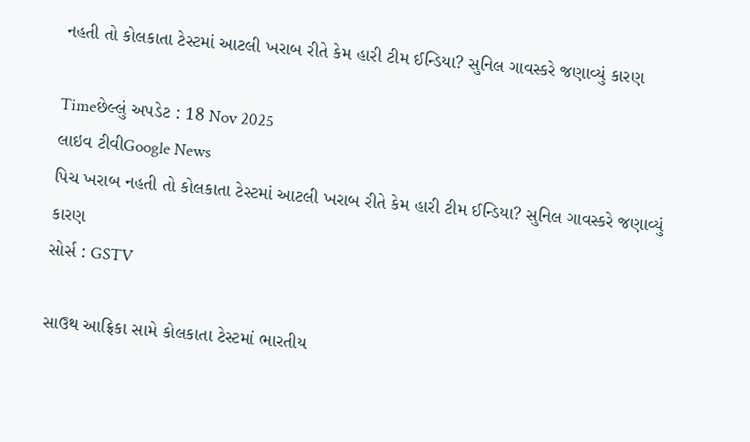નહતી તો કોલકાતા ટેસ્ટમાં આટલી ખરાબ રીતે કેમ હારી ટીમ ઈન્ડિયા? સુનિલ ગાવસ્કરે જણાવ્યું કારણ

Timeછેલ્લું અપડેટ : 18 Nov 2025
લાઇવ ટીવીGoogle News
પિચ ખરાબ નહતી તો કોલકાતા ટેસ્ટમાં આટલી ખરાબ રીતે કેમ હારી ટીમ ઈન્ડિયા? સુનિલ ગાવસ્કરે જણાવ્યું કારણ
સોર્સ : GSTV

સાઉથ આફ્રિકા સામે કોલકાતા ટેસ્ટમાં ભારતીય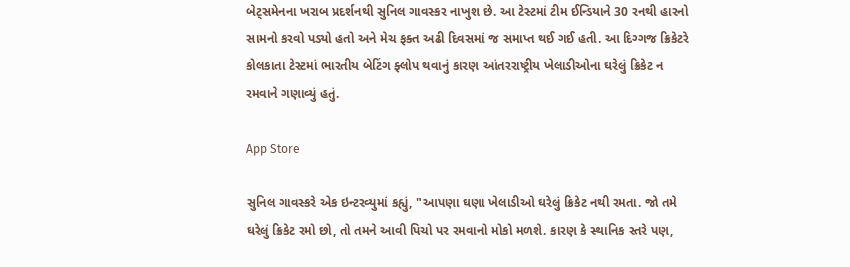બેટ્સમેનના ખરાબ પ્રદર્શનથી સુનિલ ગાવસ્કર નાખુશ છે. આ ટેસ્ટમાં ટીમ ઈન્ડિયાને 30 રનથી હારનો સામનો કરવો પડ્યો હતો અને મેચ ફક્ત અઢી દિવસમાં જ સમાપ્ત થઈ ગઈ હતી. આ દિગ્ગજ ક્રિકેટરે કોલકાતા ટેસ્ટમાં ભારતીય બેટિંગ ફ્લોપ થવાનું કારણ આંતરરાષ્ટ્રીય ખેલાડીઓના ઘરેલું ક્રિકેટ ન રમવાને ગણાવ્યું હતું.

App Store

સુનિલ ગાવસ્કરે એક ઇન્ટરવ્યુમાં કહ્યું, "આપણા ઘણા ખેલાડીઓ ઘરેલું ક્રિકેટ નથી રમતા. જો તમે ઘરેલું ક્રિકેટ રમો છો, તો તમને આવી પિચો પર રમવાનો મોકો મળશે. કારણ કે સ્થાનિક સ્તરે પણ,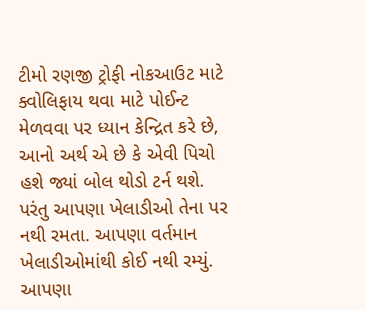ટીમો રણજી ટ્રોફી નોકઆઉટ માટે ક્વોલિફાય થવા માટે પોઈન્ટ મેળવવા પર ધ્યાન કેન્દ્રિત કરે છે, આનો અર્થ એ છે કે એવી પિચો હશે જ્યાં બોલ થોડો ટર્ન થશે. પરંતુ આપણા ખેલાડીઓ તેના પર નથી રમતા. આપણા વર્તમાન ખેલાડીઓમાંથી કોઈ નથી રમ્યું. આપણા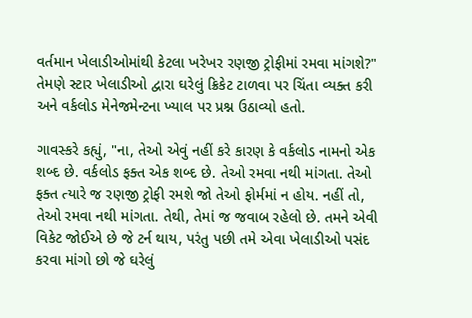વર્તમાન ખેલાડીઓમાંથી કેટલા ખરેખર રણજી ટ્રોફીમાં રમવા માંગશે?" તેમણે સ્ટાર ખેલાડીઓ દ્વારા ઘરેલું ક્રિકેટ ટાળવા પર ચિંતા વ્યક્ત કરી અને વર્કલોડ મેનેજમેન્ટના ખ્યાલ પર પ્રશ્ન ઉઠાવ્યો હતો.

ગાવસ્કરે કહ્યું, "ના, તેઓ એવું નહીં કરે કારણ કે વર્કલોડ નામનો એક શબ્દ છે. વર્કલોડ ફક્ત એક શબ્દ છે. તેઓ રમવા નથી માંગતા. તેઓ ફક્ત ત્યારે જ રણજી ટ્રોફી રમશે જો તેઓ ફોર્મમાં ન હોય. નહીં તો, તેઓ રમવા નથી માંગતા. તેથી, તેમાં જ જવાબ રહેલો છે. તમને એવી વિકેટ જોઈએ છે જે ટર્ન થાય, પરંતુ પછી તમે એવા ખેલાડીઓ પસંદ કરવા માંગો છો જે ઘરેલું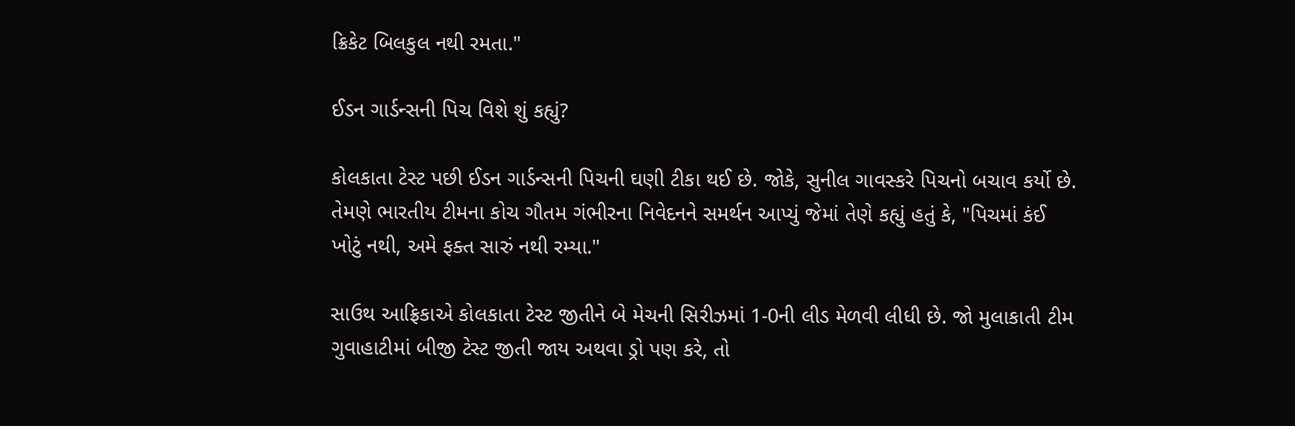ક્રિકેટ બિલકુલ નથી રમતા."

ઈડન ગાર્ડન્સની પિચ વિશે શું કહ્યું?

કોલકાતા ટેસ્ટ પછી ઈડન ગાર્ડન્સની પિચની ઘણી ટીકા થઈ છે. જોકે, સુનીલ ગાવસ્કરે પિચનો બચાવ કર્યો છે. તેમણે ભારતીય ટીમના કોચ ગૌતમ ગંભીરના નિવેદનને સમર્થન આપ્યું જેમાં તેણે કહ્યું હતું કે, "પિચમાં કંઈ ખોટું નથી, અમે ફક્ત સારું નથી રમ્યા."

સાઉથ આફ્રિકાએ કોલકાતા ટેસ્ટ જીતીને બે મેચની સિરીઝમાં 1-0ની લીડ મેળવી લીધી છે. જો મુલાકાતી ટીમ ગુવાહાટીમાં બીજી ટેસ્ટ જીતી જાય અથવા ડ્રો પણ કરે, તો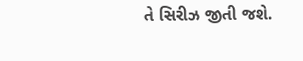તે સિરીઝ જીતી જશે.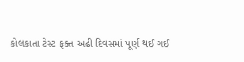કોલકાતા ટેસ્ટ ફક્ત અઢી દિવસમાં પૂર્ણ થઈ ગઈ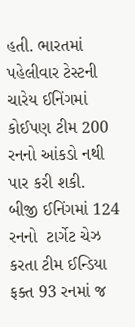હતી. ભારતમાં પહેલીવાર ટેસ્ટની ચારેય ઈનિંગમાં કોઈપણ ટીમ 200 રનનો આંકડો નથી પાર કરી શકી. બીજી ઈનિંગમાં 124 રનનો  ટાર્ગેટ ચેઝ કરતા ટીમ ઈન્ડિયા ફક્ત 93 રનમાં જ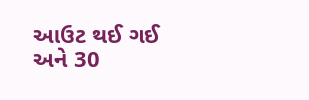આઉટ થઈ ગઈ અને 30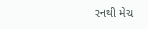રનથી મેચ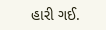હારી ગઈ.